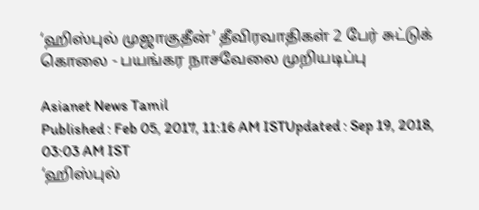‘ஹிஸ்புல் முஜாகுதீன்’ தீவிரவாதிகள் 2 பேர் சுட்டுக் கொலை - பயங்கர நாசவேலை முறியடிப்பு

Asianet News Tamil
Published : Feb 05, 2017, 11:16 AM ISTUpdated : Sep 19, 2018, 03:03 AM IST
‘ஹிஸ்புல்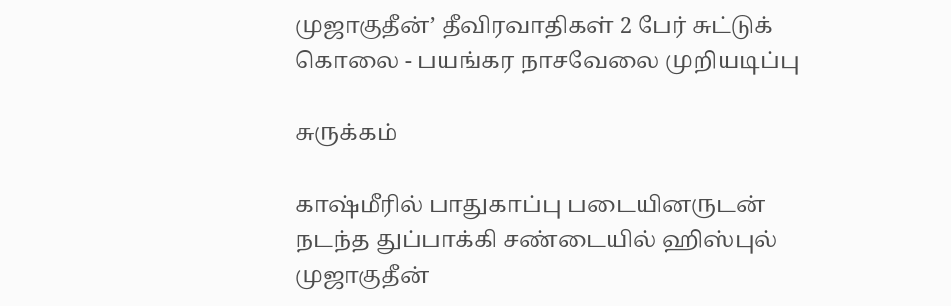முஜாகுதீன்’ தீவிரவாதிகள் 2 பேர் சுட்டுக் கொலை - பயங்கர நாசவேலை முறியடிப்பு

சுருக்கம்

காஷ்மீரில் பாதுகாப்பு படையினருடன் நடந்த துப்பாக்கி சண்டையில் ஹிஸ்புல் முஜாகுதீன்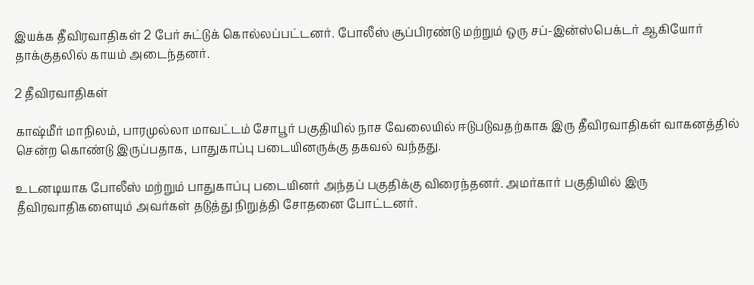இயக்க தீவிரவாதிகள் 2 பேர் சுட்டுக் கொல்லப்பட்டனர். போலீஸ் சூப்பிரண்டு மற்றும் ஒரு சப்-இன்ஸ்பெக்டர் ஆகியோர் தாக்குதலில் காயம் அடைந்தனர்.

2 தீவிரவாதிகள்

காஷ்மீர் மாநிலம், பாரமுல்லா மாவட்டம் சோபூர் பகுதியில் நாச வேலையில் ஈடுபடுவதற்காக இரு தீவிரவாதிகள் வாகனத்தில் சென்ற கொண்டு இருப்பதாக, பாதுகாப்பு படையினருக்கு தகவல் வந்தது.

உடனடியாக போலீஸ் மற்றும் பாதுகாப்பு படையினர் அந்தப் பகுதிக்கு விரைந்தனர். அமர்கார் பகுதியில் இரு தீவிரவாதிகளையும் அவர்கள் தடுத்து நிறுத்தி சோதனை போட்டனர்.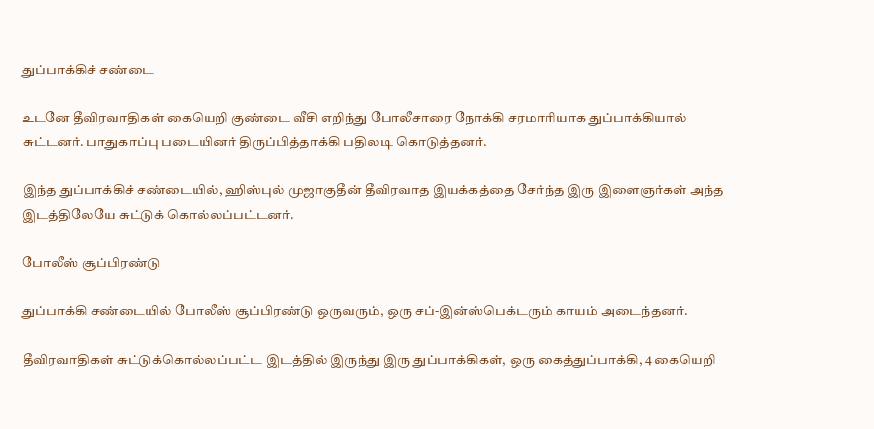துப்பாக்கிச் சண்டை

உடனே தீவிரவாதிகள் கையெறி குண்டை வீசி எறிந்து போலீசாரை நோக்கி சரமாரியாக துப்பாக்கியால் சுட்டனர். பாதுகாப்பு படையினர் திருப்பித்தாக்கி பதிலடி கொடுத்தனர்.

இந்த துப்பாக்கிச் சண்டையில், ஹிஸ்புல் முஜாகுதீன் தீவிரவாத இயக்கத்தை சேர்ந்த இரு இளைஞர்கள் அந்த இடத்திலேயே சுட்டுக் கொல்லப்பட்டனர்.

போலீஸ் சூப்பிரண்டு

துப்பாக்கி சண்டையில் போலீஸ் சூப்பிரண்டு ஒருவரும், ஒரு சப்-இன்ஸ்பெக்டரும் காயம் அடைந்தனர்.

தீவிரவாதிகள் சுட்டுக்கொல்லப்பட்ட இடத்தில் இருந்து இரு துப்பாக்கிகள், ஒரு கைத்துப்பாக்கி, 4 கையெறி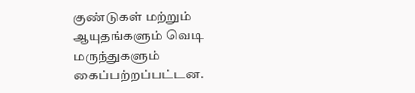குண்டுகள் மற்றும் ஆயுதங்களும் வெடி மருந்துகளும் கைப்பற்றப்பட்டன.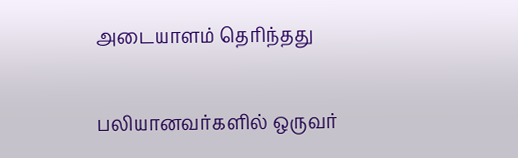அடையாளம் தெரிந்தது

பலியானவர்களில் ஒருவர்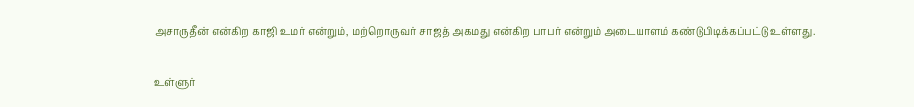அசாருதீன் என்கிற காஜி உமர் என்றும், மற்றொருவர் சாஜத் அகமது என்கிற பாபர் என்றும் அடையாளம் கண்டுபிடிக்கப்பட்டு உள்ளது.

உள்ளுர்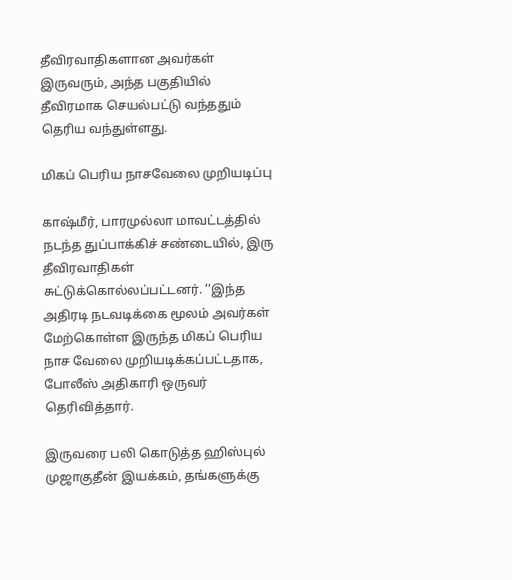தீவிரவாதிகளான அவர்கள் இருவரும், அந்த பகுதியில் தீவிரமாக செயல்பட்டு வந்ததும் தெரிய வந்துள்ளது.

மிகப் பெரிய நாசவேலை முறியடிப்பு

காஷ்மீர், பாரமுல்லா மாவட்டத்தில் நடந்த துப்பாக்கிச் சண்டையில், இரு தீவிரவாதிகள் சுட்டுக்கொல்லப்பட்டனர். ‘‘இந்த அதிரடி நடவடிக்கை மூலம் அவர்கள் மேற்கொள்ள இருந்த மிகப் பெரிய நாச வேலை முறியடிக்கப்பட்டதாக, போலீஸ் அதிகாரி ஒருவர் தெரிவித்தார்.

இருவரை பலி கொடுத்த ஹிஸ்புல் முஜாகுதீன் இயக்கம், தங்களுக்கு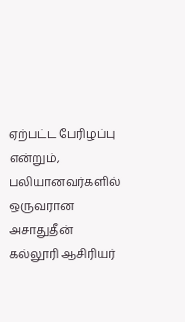ஏற்பட்ட பேரிழப்பு என்றும், பலியானவர்களில் ஒருவரான அசாதுதீன் கல்லூரி ஆசிரியர்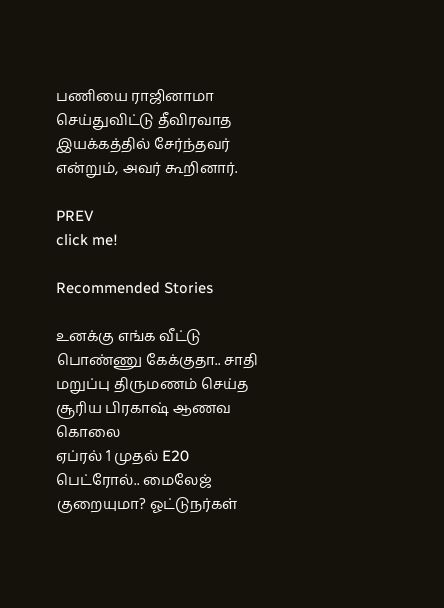பணியை ராஜினாமா செய்துவிட்டு தீவிரவாத இயக்கத்தில் சேர்ந்தவர் என்றும், அவர் கூறினார்.

PREV
click me!

Recommended Stories

உனக்கு எங்க வீட்டு பொண்ணு கேக்குதா.. சாதி மறுப்பு திருமணம் செய்த சூரிய பிரகாஷ் ஆணவ கொலை
ஏப்ரல் 1 முதல் E20 பெட்ரோல்.. மைலேஜ் குறையுமா? ஓட்டுநர்கள்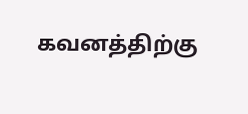கவனத்திற்கு